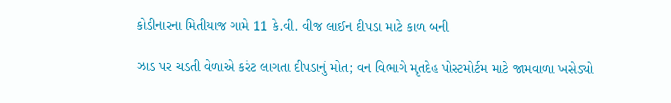કોડીનારના મિતીયાજ ગામે 11 કે.વી. વીજ લાઈન દીપડા માટે કાળ બની

ઝાડ પર ચડતી વેળાએ કરંટ લાગતા દીપડાનું મોત; વન વિભાગે મૃતદેહ પોસ્ટમોર્ટમ માટે જામવાળા ખસેડ્યો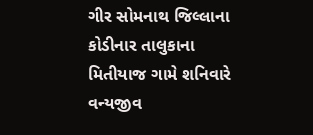ગીર સોમનાથ જિલ્લાના કોડીનાર તાલુકાના મિતીયાજ ગામે શનિવારે વન્યજીવ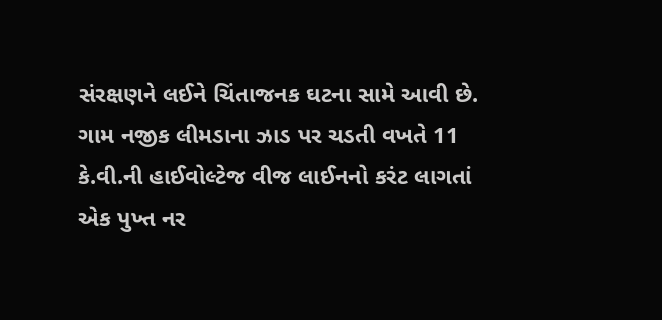સંરક્ષણને લઈને ચિંતાજનક ઘટના સામે આવી છે. ગામ નજીક લીમડાના ઝાડ પર ચડતી વખતે 11 કે.વી.ની હાઈવોલ્ટેજ વીજ લાઈનનો કરંટ લાગતાં એક પુખ્ત નર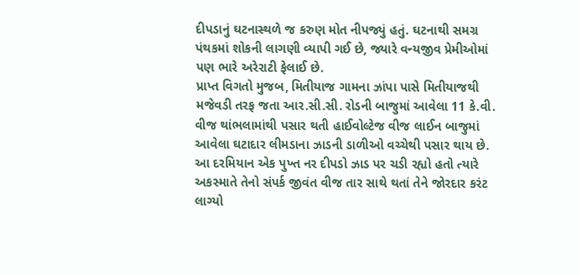દીપડાનું ઘટનાસ્થળે જ કરુણ મોત નીપજ્યું હતું. ઘટનાથી સમગ્ર પંથકમાં શોકની લાગણી વ્યાપી ગઈ છે, જ્યારે વન્યજીવ પ્રેમીઓમાં પણ ભારે અરેરાટી ફેલાઈ છે.
પ્રાપ્ત વિગતો મુજબ, મિતીયાજ ગામના ઝાંપા પાસે મિતીયાજથી મજેવડી તરફ જતા આર.સી.સી. રોડની બાજુમાં આવેલા 11 કે.વી. વીજ થાંભલામાંથી પસાર થતી હાઈવોલ્ટેજ વીજ લાઈન બાજુમાં આવેલા ઘટાદાર લીમડાના ઝાડની ડાળીઓ વચ્ચેથી પસાર થાય છે. આ દરમિયાન એક પુખ્ત નર દીપડો ઝાડ પર ચડી રહ્યો હતો ત્યારે અકસ્માતે તેનો સંપર્ક જીવંત વીજ તાર સાથે થતાં તેને જોરદાર કરંટ લાગ્યો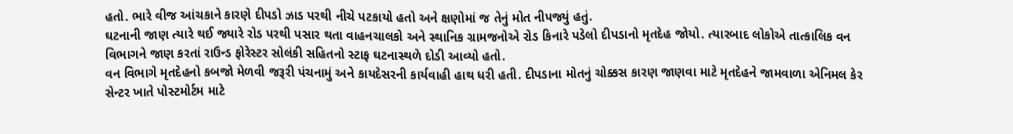હતો. ભારે વીજ આંચકાને કારણે દીપડો ઝાડ પરથી નીચે પટકાયો હતો અને ક્ષણોમાં જ તેનું મોત નીપજ્યું હતું.
ઘટનાની જાણ ત્યારે થઈ જ્યારે રોડ પરથી પસાર થતા વાહનચાલકો અને સ્થાનિક ગ્રામજનોએ રોડ કિનારે પડેલો દીપડાનો મૃતદેહ જોયો. ત્યારબાદ લોકોએ તાત્કાલિક વન વિભાગને જાણ કરતાં રાઉન્ડ ફોરેસ્ટર સોલંકી સહિતનો સ્ટાફ ઘટનાસ્થળે દોડી આવ્યો હતો.
વન વિભાગે મૃતદેહનો કબજો મેળવી જરૂરી પંચનામું અને કાયદેસરની કાર્યવાહી હાથ ધરી હતી. દીપડાના મોતનું ચોક્કસ કારણ જાણવા માટે મૃતદેહને જામવાળા એનિમલ કેર સેન્ટર ખાતે પોસ્ટમોર્ટમ માટે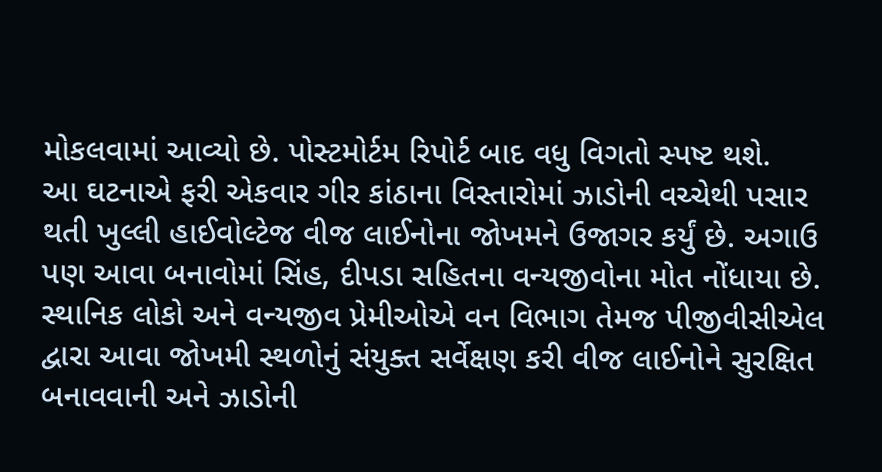મોકલવામાં આવ્યો છે. પોસ્ટમોર્ટમ રિપોર્ટ બાદ વધુ વિગતો સ્પષ્ટ થશે.
આ ઘટનાએ ફરી એકવાર ગીર કાંઠાના વિસ્તારોમાં ઝાડોની વચ્ચેથી પસાર થતી ખુલ્લી હાઈવોલ્ટેજ વીજ લાઈનોના જોખમને ઉજાગર કર્યું છે. અગાઉ પણ આવા બનાવોમાં સિંહ, દીપડા સહિતના વન્યજીવોના મોત નોંધાયા છે. સ્થાનિક લોકો અને વન્યજીવ પ્રેમીઓએ વન વિભાગ તેમજ પીજીવીસીએલ દ્વારા આવા જોખમી સ્થળોનું સંયુક્ત સર્વેક્ષણ કરી વીજ લાઈનોને સુરક્ષિત બનાવવાની અને ઝાડોની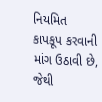નિયમિત કાપકૂપ કરવાની માંગ ઉઠાવી છે, જેથી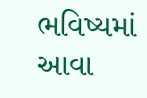ભવિષ્યમાં આવા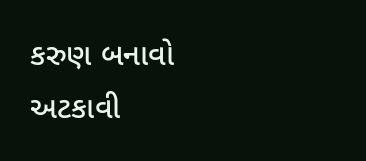કરુણ બનાવો અટકાવી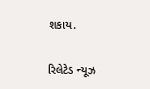શકાય.

રિલેટેડ ન્યૂઝ